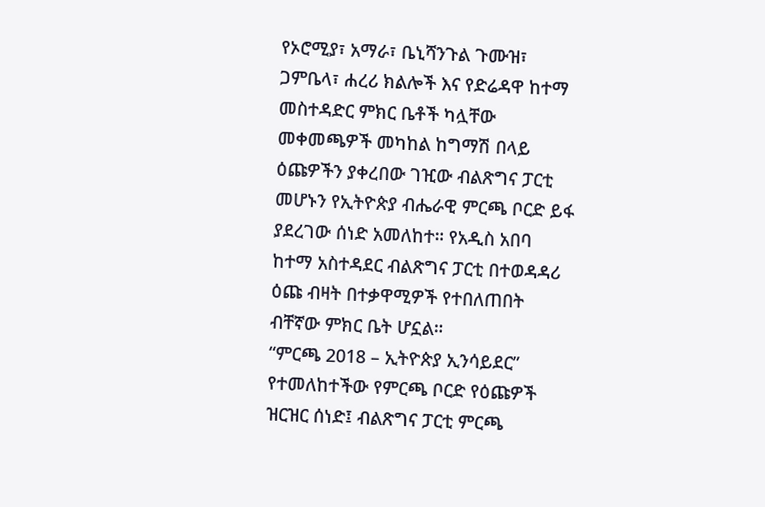የኦሮሚያ፣ አማራ፣ ቤኒሻንጉል ጉሙዝ፣ ጋምቤላ፣ ሐረሪ ክልሎች እና የድሬዳዋ ከተማ መስተዳድር ምክር ቤቶች ካሏቸው መቀመጫዎች መካከል ከግማሽ በላይ ዕጩዎችን ያቀረበው ገዢው ብልጽግና ፓርቲ መሆኑን የኢትዮጵያ ብሔራዊ ምርጫ ቦርድ ይፋ ያደረገው ሰነድ አመለከተ። የአዲስ አበባ ከተማ አስተዳደር ብልጽግና ፓርቲ በተወዳዳሪ ዕጩ ብዛት በተቃዋሚዎች የተበለጠበት ብቸኛው ምክር ቤት ሆኗል።
“ምርጫ 2018 – ኢትዮጵያ ኢንሳይደር” የተመለከተችው የምርጫ ቦርድ የዕጩዎች ዝርዝር ሰነድ፤ ብልጽግና ፓርቲ ምርጫ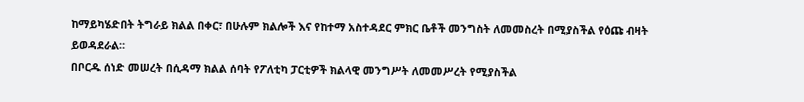ከማይካሄድበት ትግራይ ክልል በቀር፣ በሁሉም ክልሎች እና የከተማ አስተዳደር ምክር ቤቶች መንግስት ለመመስረት በሚያስችል የዕጩ ብዛት ይወዳደራል።
በቦርዱ ሰነድ መሠረት በሲዳማ ክልል ሰባት የፖለቲካ ፓርቲዎች ክልላዊ መንግሥት ለመመሥረት የሚያስችል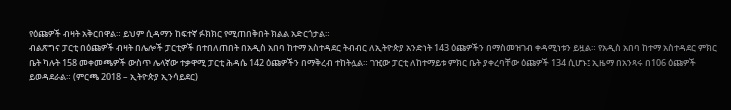የዕጩዎች ብዛት አቅርበዋል። ይህም ሲዳማን ከፍተኛ ፉክክር የሚጠበቅበት ክልል አድርጎታል።
ብልጽግና ፓርቲ በዕጩዎች ብዛት በሌሎች ፓርቲዎች በተበለጠበት በአዲስ አበባ ከተማ አስተዳደር ትብብር ለኢትዮጵያ አንድነት 143 ዕጩዎችን በማስመዝገብ ቀዳሚነቱን ይዟል። የአዲስ አበባ ከተማ አስተዳደር ምክር ቤት ካሉት 158 መቀመጫዎች ውስጥ ሌላኛው ተቃዋሚ ፓርቲ ሕዳሴ 142 ዕጩዎችን በማቅረብ ተከትሏል። ገዢው ፓርቲ ለከተማይቱ ምክር ቤት ያቀረባቸው ዕጩዎች 134 ሲሆኑ፤ ኢዜማ በአንጻሩ በ106 ዕጩዎች ይወዳደራል። (ምርጫ 2018 – ኢትዮጵያ ኢንሳይደር)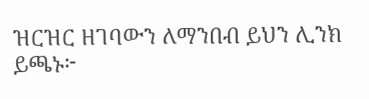ዝርዝር ዘገባውን ለማንበብ ይህን ሊንክ ይጫኑ፦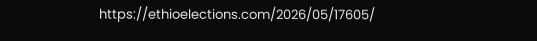https://ethioelections.com/2026/05/17605/